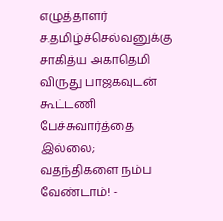எழுத்தாளர் ச.தமிழ்ச்செல்வனுக்கு சாகித்ய அகாதெமி விருது பாஜகவுடன் கூட்டணி பேச்சுவார்த்தை இல்லை; வதந்திகளை நம்ப வேண்டாம்! -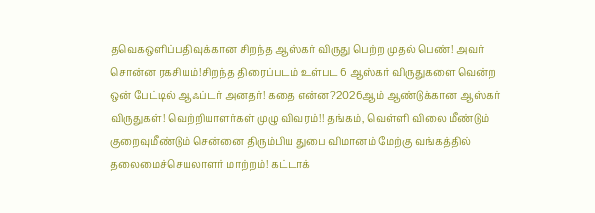தவெகஒளிப்பதிவுக்கான சிறந்த ஆஸ்கர் விருது பெற்ற முதல் பெண்! அவர் சொன்ன ரகசியம்!சிறந்த திரைப்படம் உள்பட 6 ஆஸ்கர் விருதுகளை வென்ற ஒன் பேட்டில் ஆஃப்டர் அனதர்! கதை என்ன?2026ஆம் ஆண்டுக்கான ஆஸ்கர் விருதுகள்! வெற்றியாளர்கள் முழு விவரம்!! தங்கம், வெள்ளி விலை மீண்டும் குறைவுமீண்டும் சென்னை திரும்பிய துபை விமானம் மேற்கு வங்கத்தில் தலைமைச்செயலாளர் மாற்றம்! கட்டாக்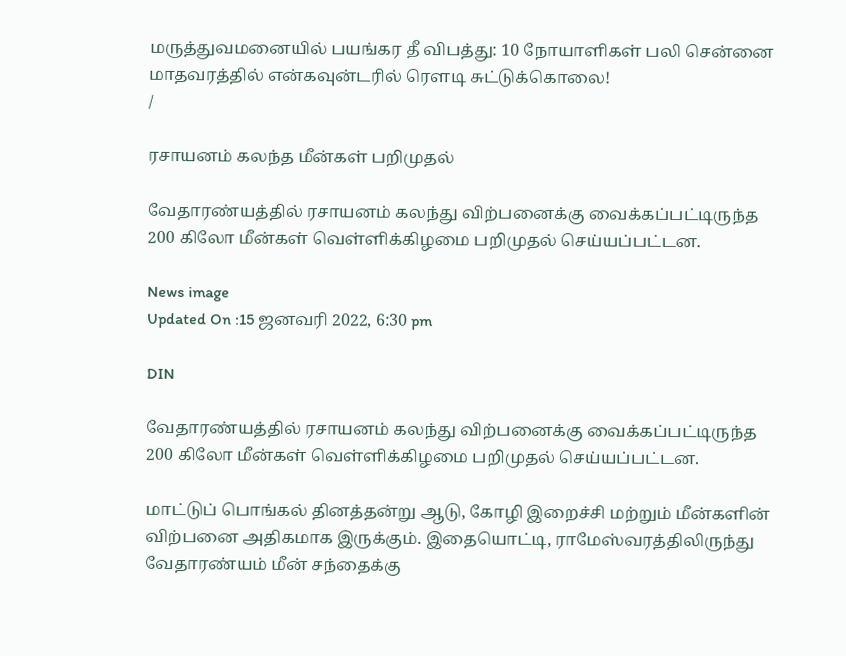மருத்துவமனையில் பயங்கர தீ விபத்து: 10 நோயாளிகள் பலி சென்னை மாதவரத்தில் என்கவுன்டரில் ரௌடி சுட்டுக்கொலை!
/

ரசாயனம் கலந்த மீன்கள் பறிமுதல்

வேதாரண்யத்தில் ரசாயனம் கலந்து விற்பனைக்கு வைக்கப்பட்டிருந்த 200 கிலோ மீன்கள் வெள்ளிக்கிழமை பறிமுதல் செய்யப்பட்டன.

News image
Updated On :15 ஜனவரி 2022, 6:30 pm

DIN

வேதாரண்யத்தில் ரசாயனம் கலந்து விற்பனைக்கு வைக்கப்பட்டிருந்த 200 கிலோ மீன்கள் வெள்ளிக்கிழமை பறிமுதல் செய்யப்பட்டன.

மாட்டுப் பொங்கல் தினத்தன்று ஆடு, கோழி இறைச்சி மற்றும் மீன்களின் விற்பனை அதிகமாக இருக்கும். இதையொட்டி, ராமேஸ்வரத்திலிருந்து வேதாரண்யம் மீன் சந்தைக்கு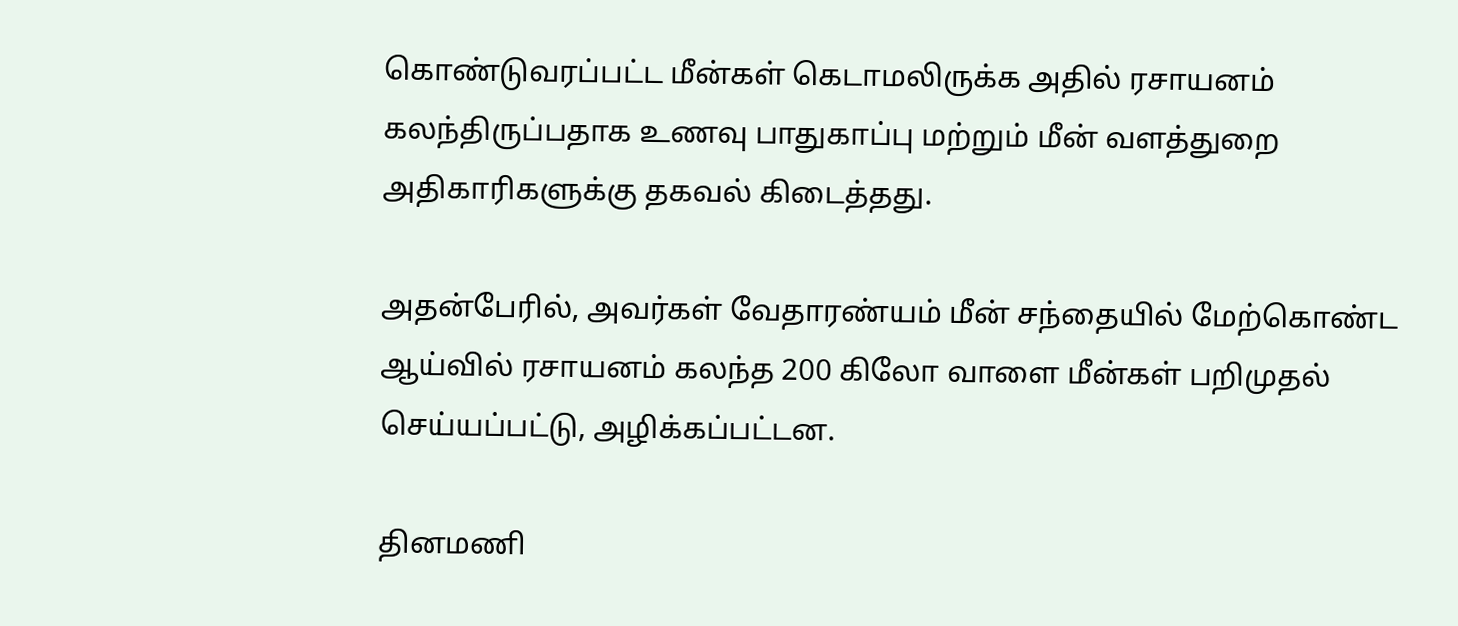கொண்டுவரப்பட்ட மீன்கள் கெடாமலிருக்க அதில் ரசாயனம் கலந்திருப்பதாக உணவு பாதுகாப்பு மற்றும் மீன் வளத்துறை அதிகாரிகளுக்கு தகவல் கிடைத்தது.

அதன்பேரில், அவர்கள் வேதாரண்யம் மீன் சந்தையில் மேற்கொண்ட ஆய்வில் ரசாயனம் கலந்த 200 கிலோ வாளை மீன்கள் பறிமுதல் செய்யப்பட்டு, அழிக்கப்பட்டன.

தினமணி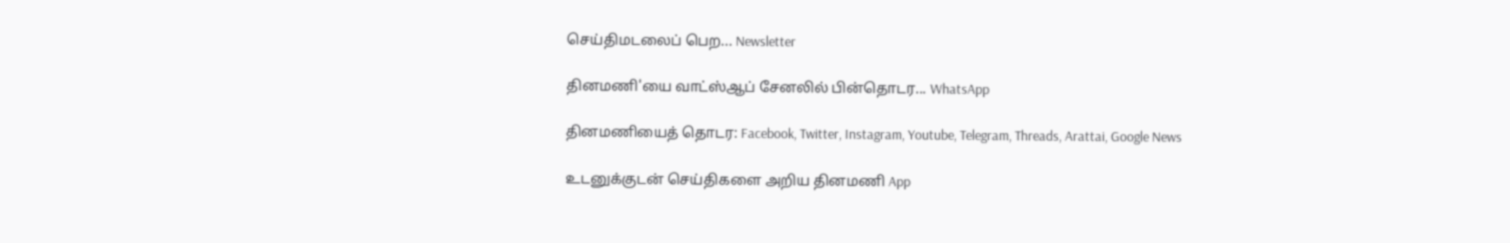செய்திமடலைப் பெற... Newsletter

தினமணி'யை வாட்ஸ்ஆப் சேனலில் பின்தொடர... WhatsApp

தினமணியைத் தொடர: Facebook, Twitter, Instagram, Youtube, Telegram, Threads, Arattai, Google News

உடனுக்குடன் செய்திகளை அறிய தினமணி App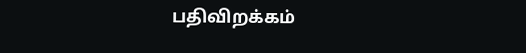பதிவிறக்கம்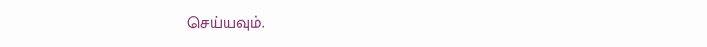செய்யவும்.